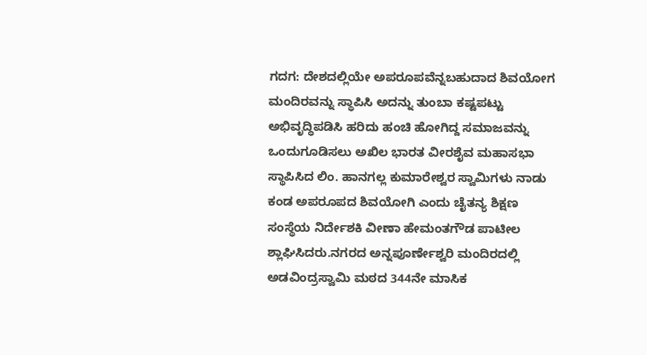ಗದಗ: ದೇಶದಲ್ಲಿಯೇ ಅಪರೂಪವೆನ್ನಬಹುದಾದ ಶಿವಯೋಗ ಮಂದಿರವನ್ನು ಸ್ಥಾಪಿಸಿ ಅದನ್ನು ತುಂಬಾ ಕಷ್ಟಪಟ್ಟು ಅಭಿವೃದ್ಧಿಪಡಿಸಿ ಹರಿದು ಹಂಚಿ ಹೋಗಿದ್ದ ಸಮಾಜವನ್ನು ಒಂದುಗೂಡಿಸಲು ಅಖಿಲ ಭಾರತ ವೀರಶೈವ ಮಹಾಸಭಾ ಸ್ಥಾಪಿಸಿದ ಲಿಂ. ಹಾನಗಲ್ಲ ಕುಮಾರೇಶ್ವರ ಸ್ವಾಮಿಗಳು ನಾಡು ಕಂಡ ಅಪರೂಪದ ಶಿವಯೋಗಿ ಎಂದು ಚೈತನ್ಯ ಶಿಕ್ಷಣ ಸಂಸ್ಥೆಯ ನಿರ್ದೇಶಕಿ ವೀಣಾ ಹೇಮಂತಗೌಡ ಪಾಟೀಲ ಶ್ಲಾಘಿಸಿದರು.ನಗರದ ಅನ್ನಪೂರ್ಣೇಶ್ವರಿ ಮಂದಿರದಲ್ಲಿ ಅಡವಿಂದ್ರಸ್ವಾಮಿ ಮಠದ 344ನೇ ಮಾಸಿಕ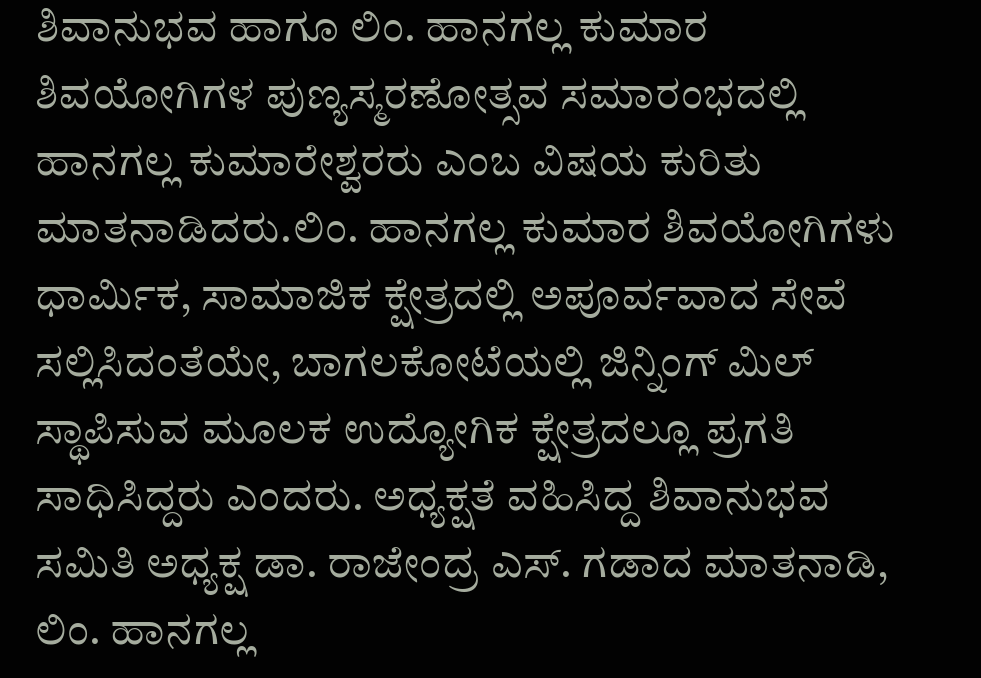ಶಿವಾನುಭವ ಹಾಗೂ ಲಿಂ. ಹಾನಗಲ್ಲ ಕುಮಾರ ಶಿವಯೋಗಿಗಳ ಪುಣ್ಯಸ್ಮರಣೋತ್ಸವ ಸಮಾರಂಭದಲ್ಲಿ ಹಾನಗಲ್ಲ ಕುಮಾರೇಶ್ವರರು ಎಂಬ ವಿಷಯ ಕುರಿತು ಮಾತನಾಡಿದರು.ಲಿಂ. ಹಾನಗಲ್ಲ ಕುಮಾರ ಶಿವಯೋಗಿಗಳು ಧಾರ್ಮಿಕ, ಸಾಮಾಜಿಕ ಕ್ಷೇತ್ರದಲ್ಲಿ ಅಪೂರ್ವವಾದ ಸೇವೆ ಸಲ್ಲಿಸಿದಂತೆಯೇ, ಬಾಗಲಕೋಟೆಯಲ್ಲಿ ಜಿನ್ನಿಂಗ್ ಮಿಲ್ ಸ್ಥಾಪಿಸುವ ಮೂಲಕ ಉದ್ಯೋಗಿಕ ಕ್ಷೇತ್ರದಲ್ಲೂ ಪ್ರಗತಿ ಸಾಧಿಸಿದ್ದರು ಎಂದರು. ಅಧ್ಯಕ್ಷತೆ ವಹಿಸಿದ್ದ ಶಿವಾನುಭವ ಸಮಿತಿ ಅಧ್ಯಕ್ಷ ಡಾ. ರಾಜೇಂದ್ರ ಎಸ್. ಗಡಾದ ಮಾತನಾಡಿ, ಲಿಂ. ಹಾನಗಲ್ಲ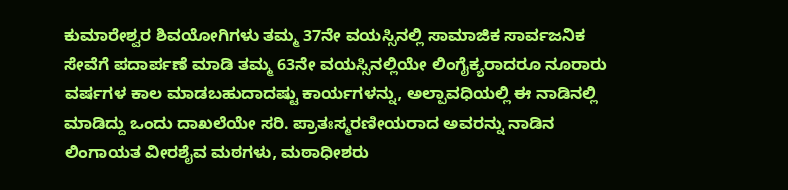ಕುಮಾರೇಶ್ವರ ಶಿವಯೋಗಿಗಳು ತಮ್ಮ 37ನೇ ವಯಸ್ಸಿನಲ್ಲಿ ಸಾಮಾಜಿಕ ಸಾರ್ವಜನಿಕ ಸೇವೆಗೆ ಪದಾರ್ಪಣೆ ಮಾಡಿ ತಮ್ಮ 63ನೇ ವಯಸ್ಸಿನಲ್ಲಿಯೇ ಲಿಂಗೈಕ್ಯರಾದರೂ ನೂರಾರು ವರ್ಷಗಳ ಕಾಲ ಮಾಡಬಹುದಾದಷ್ಟು ಕಾರ್ಯಗಳನ್ನು, ಅಲ್ಪಾವಧಿಯಲ್ಲಿ ಈ ನಾಡಿನಲ್ಲಿ ಮಾಡಿದ್ದು ಒಂದು ದಾಖಲೆಯೇ ಸರಿ. ಪ್ರಾತಃಸ್ಮರಣೀಯರಾದ ಅವರನ್ನು ನಾಡಿನ ಲಿಂಗಾಯತ ವೀರಶೈವ ಮಠಗಳು, ಮಠಾಧೀಶರು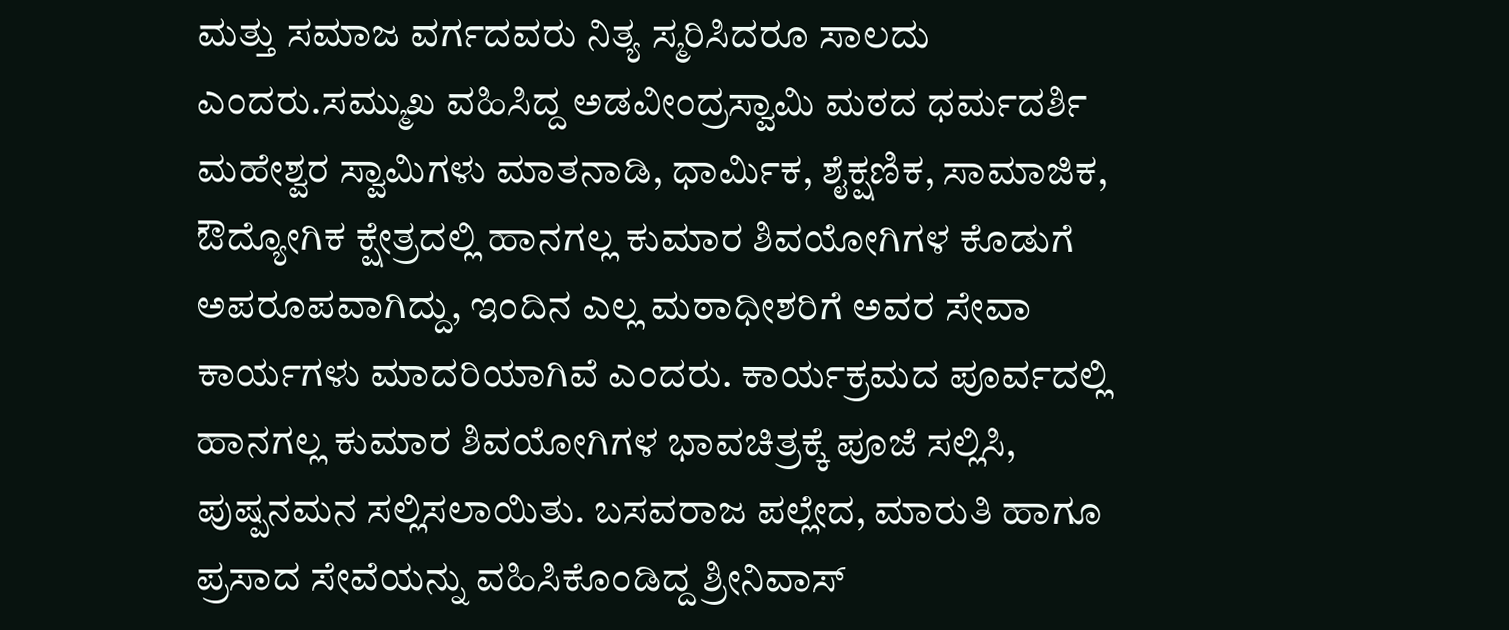ಮತ್ತು ಸಮಾಜ ವರ್ಗದವರು ನಿತ್ಯ ಸ್ಮರಿಸಿದರೂ ಸಾಲದು ಎಂದರು.ಸಮ್ಮುಖ ವಹಿಸಿದ್ದ ಅಡವೀಂದ್ರಸ್ವಾಮಿ ಮಠದ ಧರ್ಮದರ್ಶಿ ಮಹೇಶ್ವರ ಸ್ವಾಮಿಗಳು ಮಾತನಾಡಿ, ಧಾರ್ಮಿಕ, ಶೈಕ್ಷಣಿಕ, ಸಾಮಾಜಿಕ, ಔದ್ಯೋಗಿಕ ಕ್ಷೇತ್ರದಲ್ಲಿ ಹಾನಗಲ್ಲ ಕುಮಾರ ಶಿವಯೋಗಿಗಳ ಕೊಡುಗೆ ಅಪರೂಪವಾಗಿದ್ದು, ಇಂದಿನ ಎಲ್ಲ ಮಠಾಧೀಶರಿಗೆ ಅವರ ಸೇವಾ ಕಾರ್ಯಗಳು ಮಾದರಿಯಾಗಿವೆ ಎಂದರು. ಕಾರ್ಯಕ್ರಮದ ಪೂರ್ವದಲ್ಲಿ ಹಾನಗಲ್ಲ ಕುಮಾರ ಶಿವಯೋಗಿಗಳ ಭಾವಚಿತ್ರಕ್ಕೆ ಪೂಜೆ ಸಲ್ಲಿಸಿ, ಪುಷ್ಪನಮನ ಸಲ್ಲಿಸಲಾಯಿತು. ಬಸವರಾಜ ಪಲ್ಲೇದ, ಮಾರುತಿ ಹಾಗೂ ಪ್ರಸಾದ ಸೇವೆಯನ್ನು ವಹಿಸಿಕೊಂಡಿದ್ದ ಶ್ರೀನಿವಾಸ್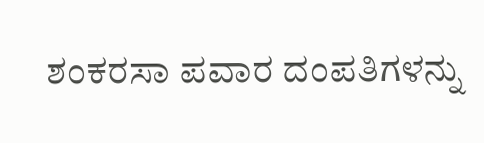ಶಂಕರಸಾ ಪವಾರ ದಂಪತಿಗಳನ್ನು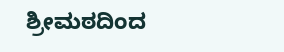ಶ್ರೀಮಠದಿಂದ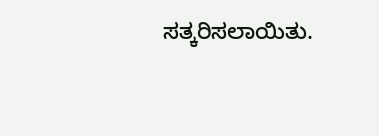ಸತ್ಕರಿಸಲಾಯಿತು.